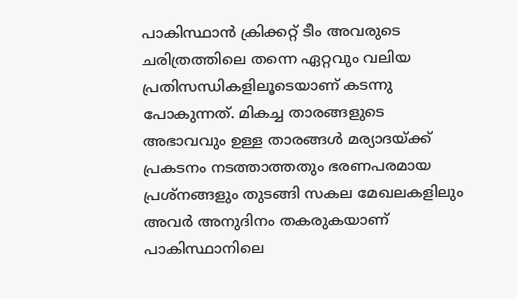പാകിസ്ഥാൻ ക്രിക്കറ്റ് ടീം അവരുടെ ചരിത്രത്തിലെ തന്നെ ഏറ്റവും വലിയ പ്രതിസന്ധികളിലൂടെയാണ് കടന്നു പോകുന്നത്. മികച്ച താരങ്ങളുടെ അഭാവവും ഉള്ള താരങ്ങൾ മര്യാദയ്ക്ക് പ്രകടനം നടത്താത്തതും ഭരണപരമായ പ്രശ്നങ്ങളും തുടങ്ങി സകല മേഖലകളിലും അവർ അനുദിനം തകരുകയാണ് പാകിസ്ഥാനിലെ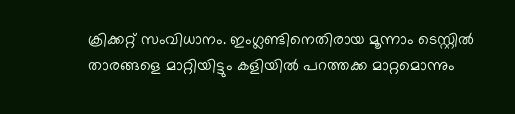ക്രിക്കറ്റ് സംവിധാനം. ഇംഗ്ലണ്ടിനെതിരായ മൂന്നാം ടെസ്റ്റിൽ താരങ്ങളെ മാറ്റിയിട്ടും കളിയിൽ പറത്തക്ക മാറ്റമൊന്നും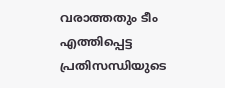വരാത്തതും ടീം എത്തിപ്പെട്ട പ്രതിസന്ധിയുടെ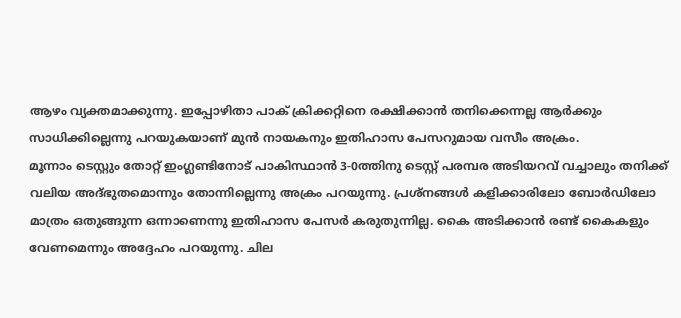ആഴം വ്യക്തമാക്കുന്നു. ഇപ്പോഴിതാ പാക് ക്രിക്കറ്റിനെ രക്ഷിക്കാൻ തനിക്കെന്നല്ല ആർക്കും സാധിക്കില്ലെന്നു പറയുകയാണ് മുൻ നായകനും ഇതിഹാസ പേസറുമായ വസീം അക്രം.
മൂന്നാം ടെസ്റ്റും തോറ്റ് ഇംഗ്ലണ്ടിനോട് പാകിസ്ഥാൻ 3-0ത്തിനു ടെസ്റ്റ് പരമ്പര അടിയറവ് വച്ചാലും തനിക്ക് വലിയ അദ്ഭുതമൊന്നും തോന്നില്ലെന്നു അക്രം പറയുന്നു. പ്രശ്നങ്ങൾ കളിക്കാരിലോ ബോർഡിലോ മാത്രം ഒതുങ്ങുന്ന ഒന്നാണെന്നു ഇതിഹാസ പേസർ കരുതുന്നില്ല. കൈ അടിക്കാൻ രണ്ട് കൈകളും വേണമെന്നും അദ്ദേഹം പറയുന്നു. ചില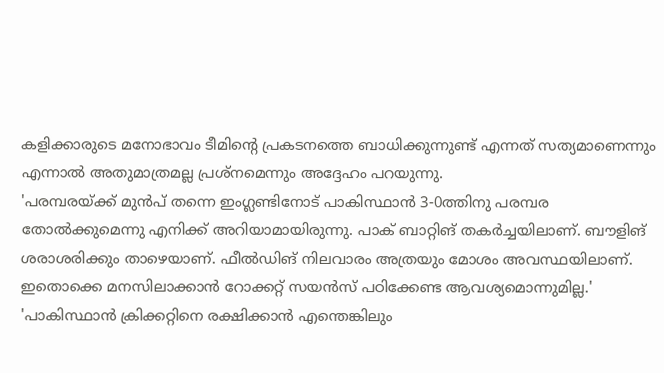കളിക്കാരുടെ മനോഭാവം ടീമിന്റെ പ്രകടനത്തെ ബാധിക്കുന്നുണ്ട് എന്നത് സത്യമാണെന്നും എന്നാൽ അതുമാത്രമല്ല പ്രശ്നമെന്നും അദ്ദേഹം പറയുന്നു.
'പരമ്പരയ്ക്ക് മുൻപ് തന്നെ ഇംഗ്ലണ്ടിനോട് പാകിസ്ഥാൻ 3-0ത്തിനു പരമ്പര തോൽക്കുമെന്നു എനിക്ക് അറിയാമായിരുന്നു. പാക് ബാറ്റിങ് തകർച്ചയിലാണ്. ബൗളിങ് ശരാശരിക്കും താഴെയാണ്. ഫീൽഡിങ് നിലവാരം അത്രയും മോശം അവസ്ഥയിലാണ്. ഇതൊക്കെ മനസിലാക്കാൻ റോക്കറ്റ് സയൻസ് പഠിക്കേണ്ട ആവശ്യമൊന്നുമില്ല.'
'പാകിസ്ഥാൻ ക്രിക്കറ്റിനെ രക്ഷിക്കാൻ എന്തെങ്കിലും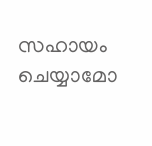സഹായം ചെയ്യാമോ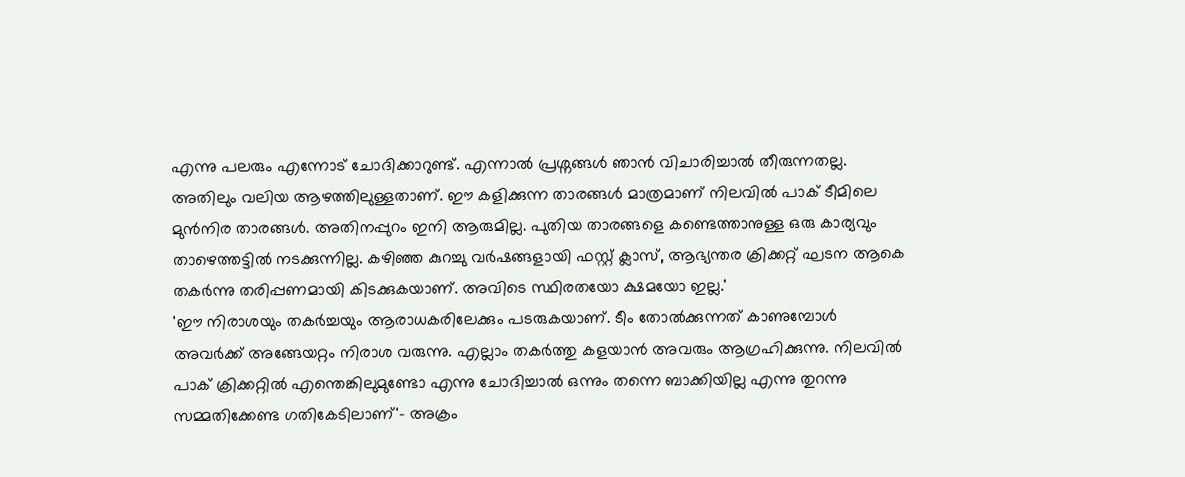എന്നു പലരും എന്നോട് ചോദിക്കാറുണ്ട്. എന്നാൽ പ്രശ്നങ്ങൾ ഞാൻ വിചാരിച്ചാൽ തീരുന്നതല്ല. അതിലും വലിയ ആഴത്തിലുള്ളതാണ്. ഈ കളിക്കുന്ന താരങ്ങൾ മാത്രമാണ് നിലവിൽ പാക് ടീമിലെ മുൻനിര താരങ്ങൾ. അതിനപ്പുറം ഇനി ആരുമില്ല. പുതിയ താരങ്ങളെ കണ്ടെത്താനുള്ള ഒരു കാര്യവും താഴെത്തട്ടിൽ നടക്കുന്നില്ല. കഴിഞ്ഞ കുറച്ചു വർഷങ്ങളായി ഫസ്റ്റ് ക്ലാസ്, ആഭ്യന്തര ക്രിക്കറ്റ് ഘടന ആകെ തകർന്നു തരിപ്പണമായി കിടക്കുകയാണ്. അവിടെ സ്ഥിരതയോ ക്ഷമയോ ഇല്ല.'
'ഈ നിരാശയും തകർച്ചയും ആരാധകരിലേക്കും പടരുകയാണ്. ടീം തോൽക്കുന്നത് കാണുമ്പോൾ അവർക്ക് അങ്ങേയറ്റം നിരാശ വരുന്നു. എല്ലാം തകർത്തു കളയാൻ അവരും ആഗ്രഹിക്കുന്നു. നിലവിൽ പാക് ക്രിക്കറ്റിൽ എന്തെങ്കിലുമുണ്ടോ എന്നു ചോദിച്ചാൽ ഒന്നും തന്നെ ബാക്കിയില്ല എന്നു തുറന്നു സമ്മതിക്കേണ്ട ഗതികേടിലാണ്'- അക്രം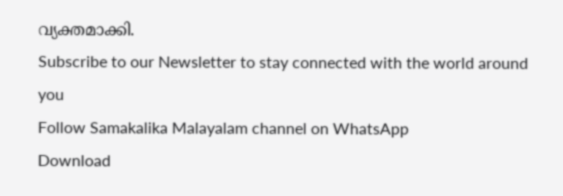വ്യക്തമാക്കി.
Subscribe to our Newsletter to stay connected with the world around you
Follow Samakalika Malayalam channel on WhatsApp
Download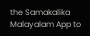the Samakalika Malayalam App to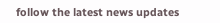follow the latest news updates